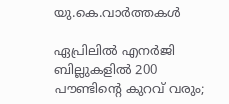യു.കെ.വാര്‍ത്തകള്‍

ഏപ്രിലില്‍ എനര്‍ജി ബില്ലുകളില്‍ 200 പൗണ്ടിന്റെ കുറവ് വരും;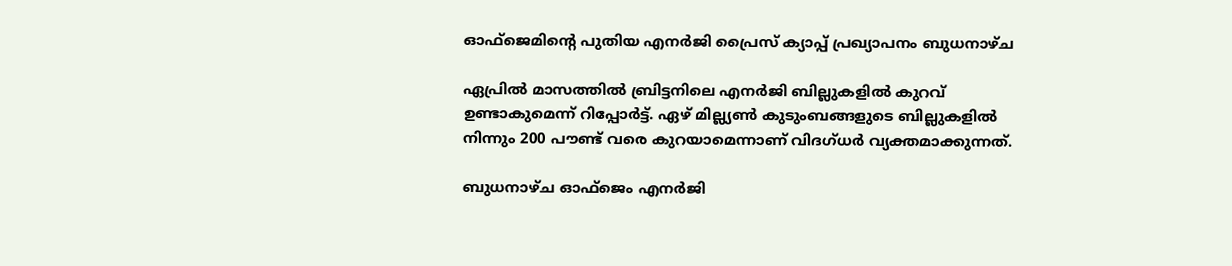ഓഫ്‌ജെമിന്റെ പുതിയ എനര്‍ജി പ്രൈസ് ക്യാപ്പ് പ്രഖ്യാപനം ബുധനാഴ്ച

ഏപ്രില്‍ മാസത്തില്‍ ബ്രിട്ടനിലെ എനര്‍ജി ബില്ലുകളില്‍ കുറവ് ഉണ്ടാകുമെന്ന് റിപ്പോര്‍ട്ട്. ഏഴ് മില്ല്യണ്‍ കുടുംബങ്ങളുടെ ബില്ലുകളില്‍ നിന്നും 200 പൗണ്ട് വരെ കുറയാമെന്നാണ് വിദഗ്ധര്‍ വ്യക്തമാക്കുന്നത്.

ബുധനാഴ്ച ഓഫ്‌ജെം എനര്‍ജി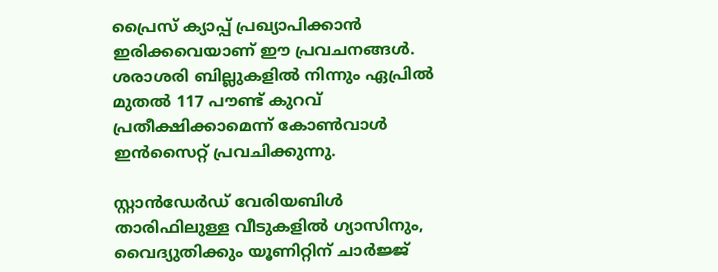പ്രൈസ് ക്യാപ്പ് പ്രഖ്യാപിക്കാന്‍ ഇരിക്കവെയാണ് ഈ പ്രവചനങ്ങള്‍. ശരാശരി ബില്ലുകളില്‍ നിന്നും ഏപ്രില്‍ മുതല്‍ 117 പൗണ്ട് കുറവ് പ്രതീക്ഷിക്കാമെന്ന് കോണ്‍വാള്‍ ഇന്‍സൈറ്റ് പ്രവചിക്കുന്നു.

സ്റ്റാന്‍ഡേര്‍ഡ് വേരിയബിള്‍ താരിഫിലുള്ള വീടുകളില്‍ ഗ്യാസിനും, വൈദ്യുതിക്കും യൂണിറ്റിന് ചാര്‍ജ്ജ്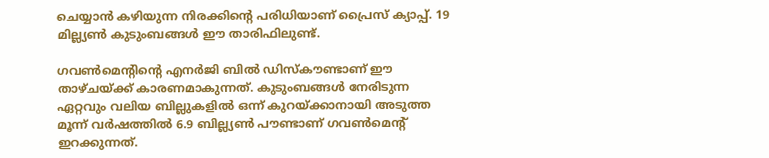ചെയ്യാന്‍ കഴിയുന്ന നിരക്കിന്റെ പരിധിയാണ് പ്രൈസ് ക്യാപ്പ്. 19 മില്ല്യണ്‍ കുടുംബങ്ങള്‍ ഈ താരിഫിലുണ്ട്.

ഗവണ്‍മെന്റിന്റെ എനര്‍ജി ബില്‍ ഡിസ്‌കൗണ്ടാണ് ഈ താഴ്ചയ്ക്ക് കാരണമാകുന്നത്. കുടുംബങ്ങള്‍ നേരിടുന്ന ഏറ്റവും വലിയ ബില്ലുകളില്‍ ഒന്ന് കുറയ്ക്കാനായി അടുത്ത മൂന്ന് വര്‍ഷത്തില്‍ 6.9 ബില്ല്യണ്‍ പൗണ്ടാണ് ഗവണ്‍മെന്റ് ഇറക്കുന്നത്.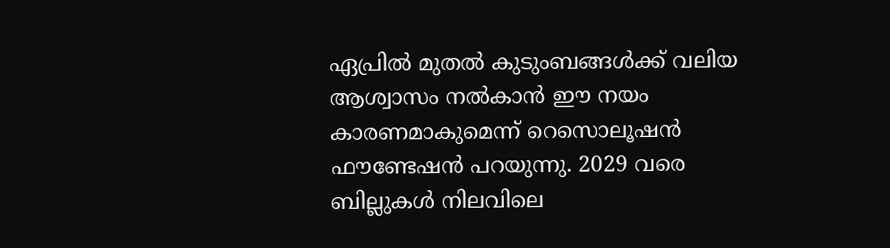ഏപ്രില്‍ മുതല്‍ കുടുംബങ്ങള്‍ക്ക് വലിയ ആശ്വാസം നല്‍കാന്‍ ഈ നയം കാരണമാകുമെന്ന് റെസൊലൂഷന്‍ ഫൗണ്ടേഷന്‍ പറയുന്നു. 2029 വരെ ബില്ലുകള്‍ നിലവിലെ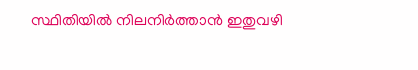സ്ഥിതിയില്‍ നിലനിര്‍ത്താന്‍ ഇതുവഴി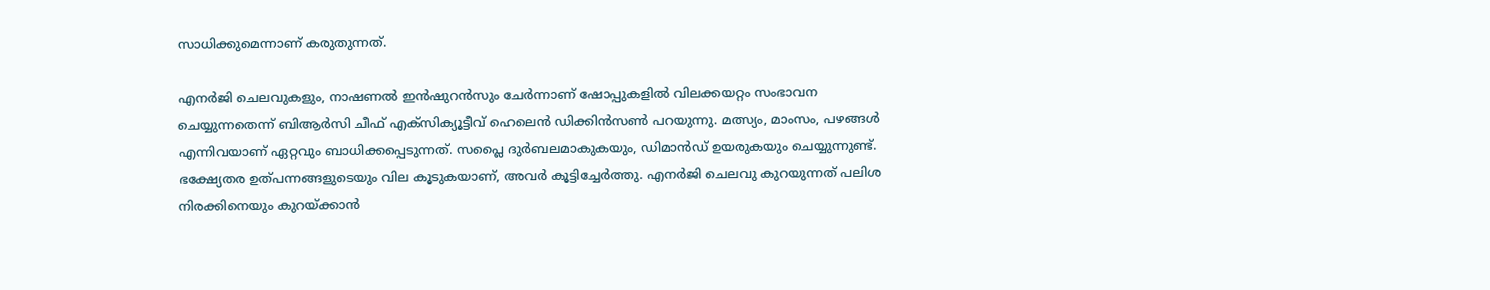സാധിക്കുമെന്നാണ് കരുതുന്നത്.

എനര്‍ജി ചെലവുകളും, നാഷണല്‍ ഇന്‍ഷുറന്‍സും ചേര്‍ന്നാണ് ഷോപ്പുകളില്‍ വിലക്കയറ്റം സംഭാവന ചെയ്യുന്നതെന്ന് ബിആര്‍സി ചീഫ് എക്‌സിക്യൂട്ടീവ് ഹെലെന്‍ ഡിക്കിന്‍സണ്‍ പറയുന്നു. മത്സ്യം, മാംസം, പഴങ്ങള്‍ എന്നിവയാണ് ഏറ്റവും ബാധിക്കപ്പെടുന്നത്. സപ്ലൈ ദുര്‍ബലമാകുകയും, ഡിമാന്‍ഡ് ഉയരുകയും ചെയ്യുന്നുണ്ട്. ഭക്ഷ്യേതര ഉത്പന്നങ്ങളുടെയും വില കൂടുകയാണ്, അവര്‍ കൂട്ടിച്ചേര്‍ത്തു. എനര്‍ജി ചെലവു കുറയുന്നത് പലിശ നിരക്കിനെയും കുറയ്ക്കാന്‍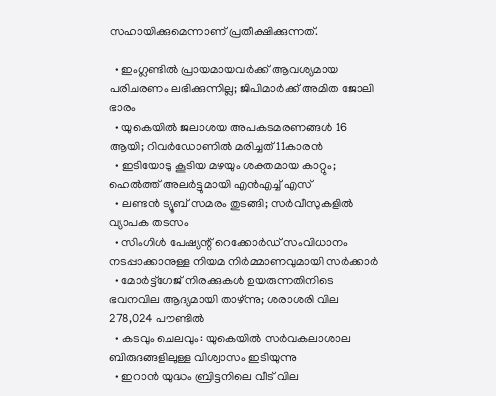സഹായിക്കുമെന്നാണ് പ്രതീക്ഷിക്കുന്നത്.

  • ഇംഗ്ലണ്ടില്‍ പ്രായമായവര്‍ക്ക് ആവശ്യമായ പരിചരണം ലഭിക്കുന്നില്ല; ജിപിമാര്‍ക്ക് അമിത ജോലി ഭാരം
  • യുകെയില്‍ ജലാശയ അപകടമരണങ്ങള്‍ 16 ആയി; റിവര്‍ഡോണില്‍ മരിച്ചത് 11കാരന്‍
  • ഇടിയോടു കൂടിയ മഴയും ശക്തമായ കാറ്റും; ഹെല്‍ത്ത് അലര്‍ട്ടുമായി എന്‍എച്ച് എസ്
  • ലണ്ടന്‍ ട്യൂബ് സമരം തുടങ്ങി; സര്‍വീസുകളില്‍ വ്യാപക തടസം
  • സിംഗിള്‍ പേഷ്യന്റ് റെക്കോര്‍ഡ് സംവിധാനം നടപ്പാക്കാനുള്ള നിയമ നിര്‍മ്മാണവുമായി സര്‍ക്കാര്‍
  • മോര്‍ട്ട്‌ഗേജ് നിരക്കുകള്‍ ഉയരുന്നതിനിടെ ഭവനവില ആദ്യമായി താഴ്ന്നു; ശരാശരി വില 278,024 പൗണ്ടില്‍
  • കടവും ചെലവും: യുകെയില്‍ സര്‍വകലാശാല ബിരുദങ്ങളിലുള്ള വിശ്വാസം ഇടിയുന്നു
  • ഇറാന്‍ യുദ്ധം ബ്രിട്ടനിലെ വീട് വില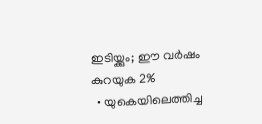ഇടിയ്ക്കും; ഈ വര്‍ഷം കുറയുക 2%
  • യുകെയിലെത്തിച്ച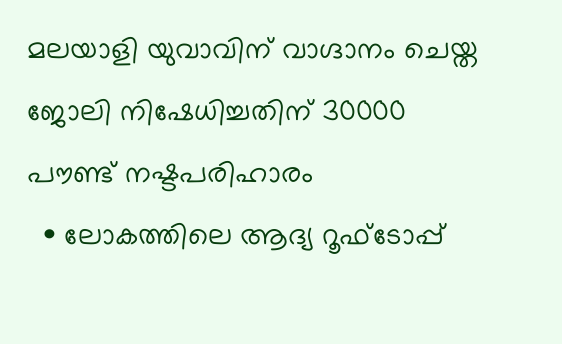മലയാളി യുവാവിന് വാഗ്ദാനം ചെയ്ത ജോലി നിഷേധിച്ചതിന് 30000 പൗണ്ട് നഷ്ടപരിഹാരം
  • ലോകത്തിലെ ആദ്യ റൂഫ്ടോപ്പ്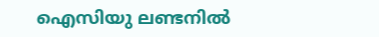ഐസിയു ലണ്ടനില്‍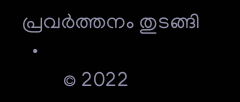പ്രവര്‍ത്തനം തുടങ്ങി
  •
        © 2022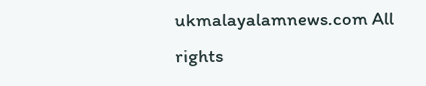ukmalayalamnews.com All rights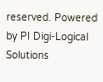reserved. Powered by PI Digi-Logical Solutions